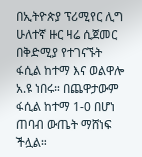በኢትዮጵያ ፕሪሚየር ሊግ ሁለተኛ ዙር ዛሬ ሲጀመር በቅድሚያ የተገናኙት ፋሲል ከተማ እና ወልዋሎ አ.ዩ ነበሩ። በጨዋታውም ፋሲል ከተማ 1-0 በሆነ ጠባብ ውጤት ማሸነፍ ችሏል።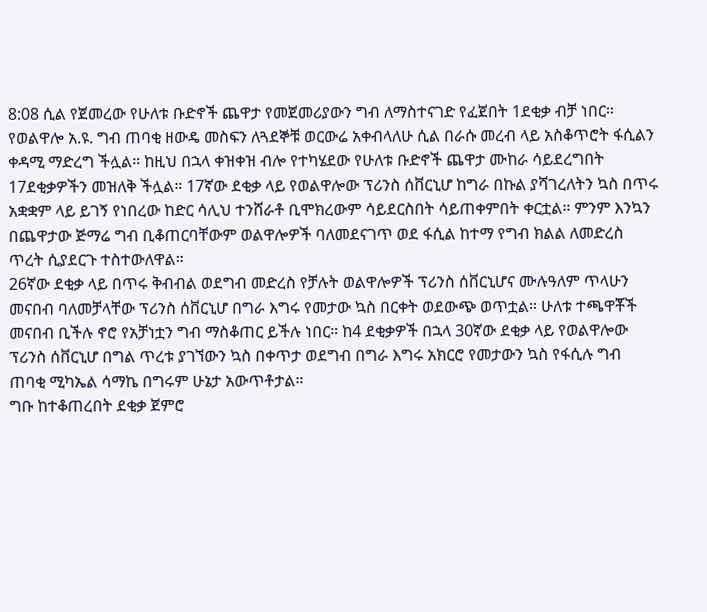8:08 ሲል የጀመረው የሁለቱ ቡድኖች ጨዋታ የመጀመሪያውን ግብ ለማስተናገድ የፈጀበት 1ደቂቃ ብቻ ነበር። የወልዋሎ አ.ዩ. ግብ ጠባቂ ዘውዴ መስፍን ለጓደኞቹ ወርውሬ አቀብላለሁ ሲል በራሱ መረብ ላይ አስቆጥሮት ፋሲልን ቀዳሚ ማድረግ ችሏል። ከዚህ በኋላ ቀዝቀዝ ብሎ የተካሄደው የሁለቱ ቡድኖች ጨዋታ ሙከራ ሳይደረግበት 17ደቂቃዎችን መዝለቅ ችሏል። 17ኛው ደቂቃ ላይ የወልዋሎው ፕሪንስ ሰቨርኒሆ ከግራ በኩል ያሻገረለትን ኳስ በጥሩ አቋቋም ላይ ይገኝ የነበረው ከድር ሳሊህ ተንሸራቶ ቢሞክረውም ሳይደርስበት ሳይጠቀምበት ቀርቷል። ምንም እንኳን በጨዋታው ጅማሬ ግብ ቢቆጠርባቸውም ወልዋሎዎች ባለመደናገጥ ወደ ፋሲል ከተማ የግብ ክልል ለመድረስ ጥረት ሲያደርጉ ተስተውለዋል።
26ኛው ደቂቃ ላይ በጥሩ ቅብብል ወደግብ መድረስ የቻሉት ወልዋሎዎች ፕሪንስ ሰቨርኒሆና ሙሉዓለም ጥላሁን መናበብ ባለመቻላቸው ፕሪንስ ሰቨርኒሆ በግራ እግሩ የመታው ኳስ በርቀት ወደውጭ ወጥቷል። ሁለቱ ተጫዋቾች መናበብ ቢችሉ ኖሮ የአቻነቷን ግብ ማስቆጠር ይችሉ ነበር። ከ4 ደቂቃዎች በኋላ 30ኛው ደቂቃ ላይ የወልዋሎው ፕሪንስ ሰቨርኒሆ በግል ጥረቱ ያገኘውን ኳስ በቀጥታ ወደግብ በግራ እግሩ አክርሮ የመታውን ኳስ የፋሲሉ ግብ ጠባቂ ሚካኤል ሳማኬ በግሩም ሁኔታ አውጥቶታል።
ግቡ ከተቆጠረበት ደቂቃ ጀምሮ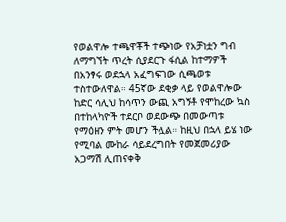የወልዋሎ ተጫዋቾች ተጭነው የአቻነቷን ግብ ለማግኘት ጥረት ሲያደርጉ ፋሲል ከተማዎች በአንፃሩ ወደኋላ አፈግፍገው ሲጫወቱ ተስተውለዋል። 45ኛው ደቂቃ ላይ የወልዋሎው ከድር ሳሊህ ከሳጥን ውጪ አግኝቶ የሞከረው ኳስ በተከላካዮች ተደርቦ ወደውጭ በመውጣቱ የማዕዘን ምት መሆን ችሏል። ከዚህ በኋላ ይሄ ነው የሚባል ሙከራ ሳይደረግበት የመጀመሪያው አጋማሽ ሊጠናቀቅ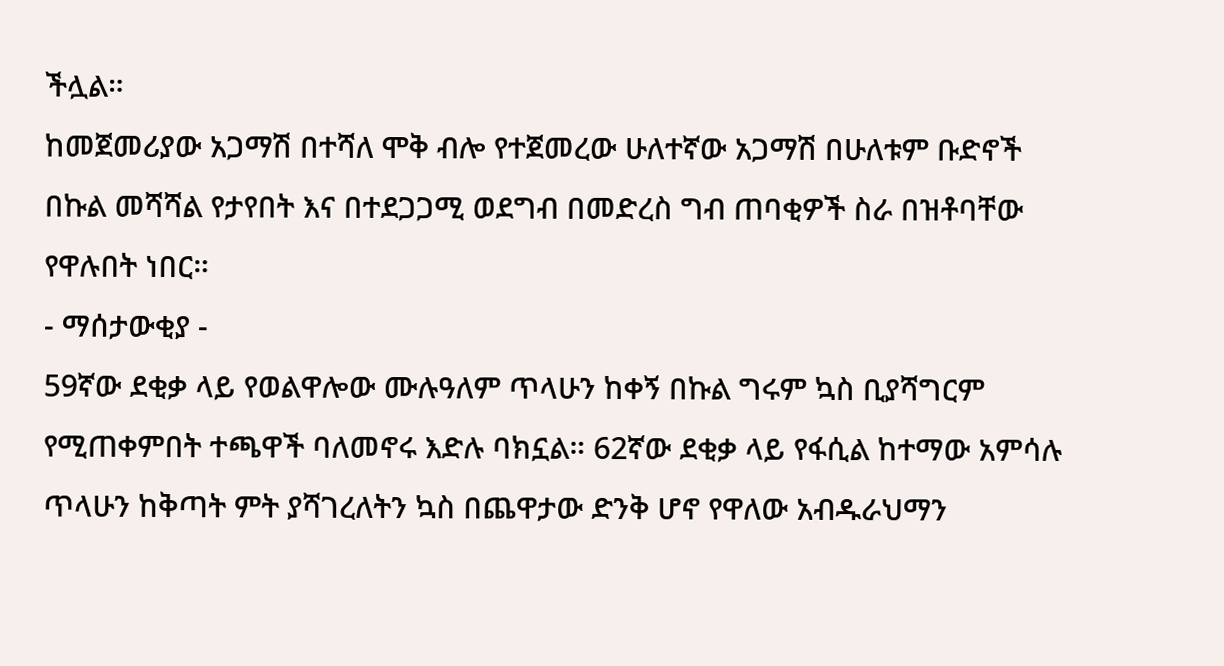ችሏል።
ከመጀመሪያው አጋማሽ በተሻለ ሞቅ ብሎ የተጀመረው ሁለተኛው አጋማሽ በሁለቱም ቡድኖች በኩል መሻሻል የታየበት እና በተደጋጋሚ ወደግብ በመድረስ ግብ ጠባቂዎች ስራ በዝቶባቸው የዋሉበት ነበር።
- ማሰታውቂያ -
59ኛው ደቂቃ ላይ የወልዋሎው ሙሉዓለም ጥላሁን ከቀኝ በኩል ግሩም ኳስ ቢያሻግርም የሚጠቀምበት ተጫዋች ባለመኖሩ እድሉ ባክኗል። 62ኛው ደቂቃ ላይ የፋሲል ከተማው አምሳሉ ጥላሁን ከቅጣት ምት ያሻገረለትን ኳስ በጨዋታው ድንቅ ሆኖ የዋለው አብዱራህማን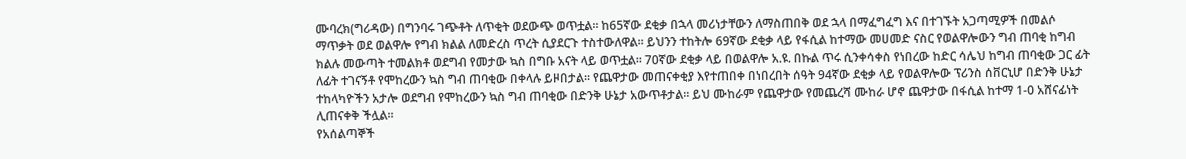ሙባረክ(ግሪዳው) በግንባሩ ገጭቶት ለጥቂት ወደውጭ ወጥቷል። ከ65ኛው ደቂቃ በኋላ መሪነታቸውን ለማስጠበቅ ወደ ኋላ በማፈግፈግ እና በተገኙት አጋጣሚዎች በመልሶ ማጥቃት ወደ ወልዋሎ የግብ ክልል ለመድረስ ጥረት ሲያደርጉ ተስተውለዋል። ይህንን ተከትሎ 69ኛው ደቂቃ ላይ የፋሲል ከተማው መሀመድ ናስር የወልዋሎውን ግብ ጠባቂ ከግብ ክልሉ መውጣት ተመልክቶ ወደግብ የመታው ኳስ በግቡ አናት ላይ ወጥቷል። 70ኛው ደቂቃ ላይ በወልዋሎ አ.ዩ. በኩል ጥሩ ሲንቀሳቀስ የነበረው ከድር ሳሌህ ከግብ ጠባቂው ጋር ፊት ለፊት ተገናኝቶ የሞከረውን ኳስ ግብ ጠባቂው በቀላሉ ይዞበታል። የጨዋታው መጠናቀቂያ እየተጠበቀ በነበረበት ሰዓት 94ኛው ደቂቃ ላይ የወልዋሎው ፕሪንስ ሰቨርኒሆ በድንቅ ሁኔታ ተከላካዮችን አታሎ ወደግብ የሞከረውን ኳስ ግብ ጠባቂው በድንቅ ሁኔታ አውጥቶታል። ይህ ሙከራም የጨዋታው የመጨረሻ ሙከራ ሆኖ ጨዋታው በፋሲል ከተማ 1-0 አሸናፊነት ሊጠናቀቅ ችሏል።
የአሰልጣኞች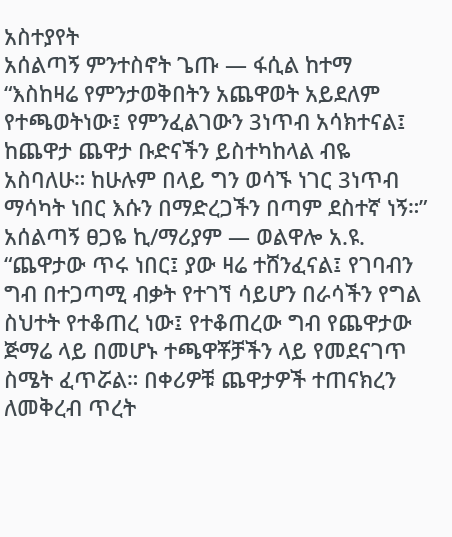አስተያየት
አሰልጣኝ ምንተስኖት ጌጡ — ፋሲል ከተማ
“እስከዛሬ የምንታወቅበትን አጨዋወት አይደለም የተጫወትነው፤ የምንፈልገውን 3ነጥብ አሳክተናል፤ ከጨዋታ ጨዋታ ቡድናችን ይስተካከላል ብዬ አስባለሁ። ከሁሉም በላይ ግን ወሳኙ ነገር 3ነጥብ ማሳካት ነበር እሱን በማድረጋችን በጣም ደስተኛ ነኝ።”
አሰልጣኝ ፀጋዬ ኪ/ማሪያም — ወልዋሎ አ.ዩ.
“ጨዋታው ጥሩ ነበር፤ ያው ዛሬ ተሸንፈናል፤ የገባብን ግብ በተጋጣሚ ብቃት የተገኘ ሳይሆን በራሳችን የግል ስህተት የተቆጠረ ነው፤ የተቆጠረው ግብ የጨዋታው ጅማሬ ላይ በመሆኑ ተጫዋቾቻችን ላይ የመደናገጥ ስሜት ፈጥሯል። በቀሪዎቹ ጨዋታዎች ተጠናክረን ለመቅረብ ጥረት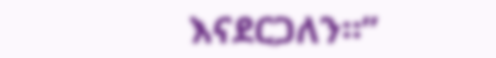እናደርጋለን።”